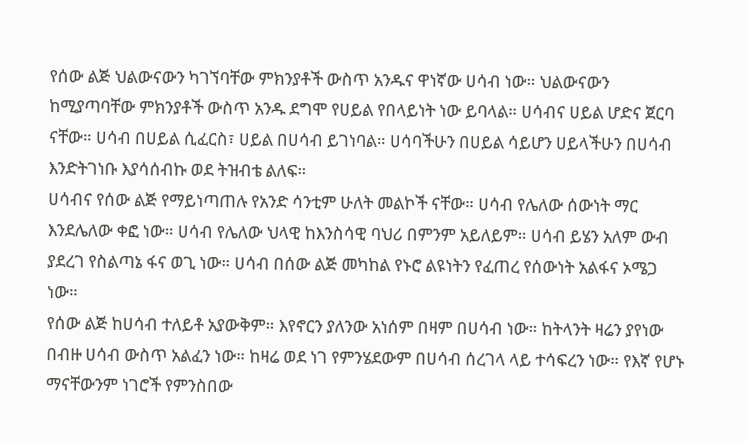የሰው ልጅ ህልውናውን ካገኘባቸው ምክንያቶች ውስጥ አንዱና ዋነኛው ሀሳብ ነው። ህልውናውን ከሚያጣባቸው ምክንያቶች ውስጥ አንዱ ደግሞ የሀይል የበላይነት ነው ይባላል። ሀሳብና ሀይል ሆድና ጀርባ ናቸው። ሀሳብ በሀይል ሲፈርስ፣ ሀይል በሀሳብ ይገነባል። ሀሳባችሁን በሀይል ሳይሆን ሀይላችሁን በሀሳብ እንድትገነቡ እያሳሰብኩ ወደ ትዝብቴ ልለፍ።
ሀሳብና የሰው ልጅ የማይነጣጠሉ የአንድ ሳንቲም ሁለት መልኮች ናቸው። ሀሳብ የሌለው ሰውነት ማር እንደሌለው ቀፎ ነው። ሀሳብ የሌለው ህላዊ ከእንስሳዊ ባህሪ በምንም አይለይም። ሀሳብ ይሄን አለም ውብ ያደረገ የስልጣኔ ፋና ወጊ ነው። ሀሳብ በሰው ልጅ መካከል የኑሮ ልዩነትን የፈጠረ የሰውነት አልፋና ኦሜጋ ነው።
የሰው ልጅ ከሀሳብ ተለይቶ አያውቅም። እየኖርን ያለንው አነሰም በዛም በሀሳብ ነው። ከትላንት ዛሬን ያየነው በብዙ ሀሳብ ውስጥ አልፈን ነው። ከዛሬ ወደ ነገ የምንሄደውም በሀሳብ ሰረገላ ላይ ተሳፍረን ነው። የእኛ የሆኑ ማናቸውንም ነገሮች የምንስበው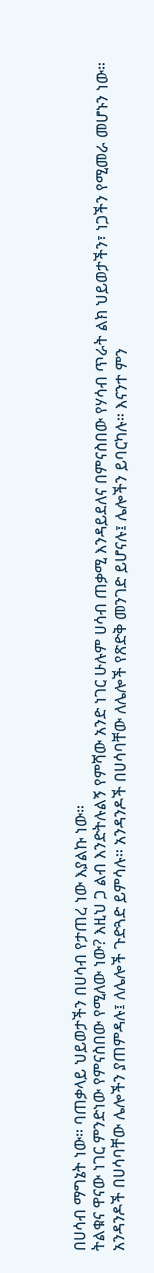በሀሳብ ማግኔት ነው። ባጠቃላይ ህይወታችን በሀሳብ የታጠረ ነው እያልኩ ነው።
ትልቁና ዋናው ነገር ምንድነው የምናስበው የሚለው ነው? እዚህ ጋ ልብ እንድትሉልኝ የምሻው አንድ ነገር ሁሉም ሀሳብ ጠቃሚ እንዳይደለና በምናስበው የሃሳብ ጥራት ልክ ህይወታችን፣ ነጋችን የሚመራ መሆኑን ነው።
አንዳንዶች በሀሳባቸው ሌሎችን ያጠምዳሉ፤ ለሌሎች ጉድጓድ ይምሳሉ። አንዳንዶች በሀሳባቸው ለሌሎች የጽድቅ መንገድ ይሆናሉ፤ ሌሎችን ይባርካሉ። እናንተ ምን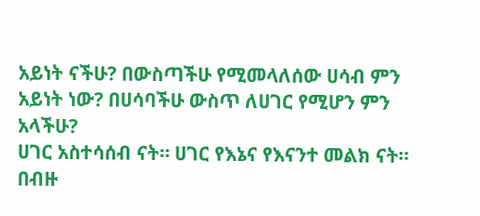አይነት ናችሁ? በውስጣችሁ የሚመላለሰው ሀሳብ ምን አይነት ነው? በሀሳባችሁ ውስጥ ለሀገር የሚሆን ምን አላችሁ?
ሀገር አስተሳሰብ ናት። ሀገር የእኔና የእናንተ መልክ ናት። በብዙ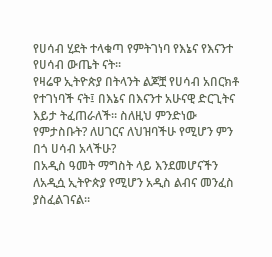የሀሳብ ሂደት ተላቁጣ የምትገነባ የእኔና የእናንተ የሀሳብ ውጤት ናት።
የዛሬዋ ኢትዮጵያ በትላንት ልጆቿ የሀሳብ አበርክቶ የተገነባች ናት፤ በእኔና በእናንተ አሁናዊ ድርጊትና እይታ ትፈጠራለች። ስለዚህ ምንድነው የምታስቡት? ለሀገርና ለህዝባችሁ የሚሆን ምን በጎ ሀሳብ አላችሁ?
በአዲስ ዓመት ማግስት ላይ እንደመሆናችን ለአዲሷ ኢትዮጵያ የሚሆን አዲስ ልብና መንፈስ ያስፈልገናል።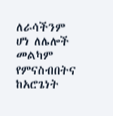ለራሳችንም ሆነ ለሌሎች መልካም የምናስብበትና ከአሮጌነት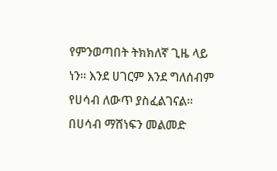የምንወጣበት ትክክለኛ ጊዜ ላይ ነን። እንደ ሀገርም እንደ ግለሰብም የሀሳብ ለውጥ ያስፈልገናል። በሀሳብ ማሸነፍን መልመድ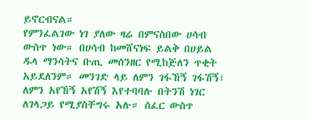ይኖርብናል።
የምንፈልገው ነገ ያለው ዛሬ በምናስበው ሀሳብ ውስጥ ነው። በሀሳብ ከመሸናነፍ ይልቅ በሀይል ዱላ ማንሳትና ቡጢ መሰንዘር የሚከጅለን ጥቂት አይደለንም። መንገድ ላይ ለምን ገፋኸኝ ገፋሽኝ፣ ለምን አየኸኝ አየሽኝ እየተባባሉ በትንሽ ነገር ለገላጋይ የሚያስቸግሩ አሉ። ሰፈር ውስጥ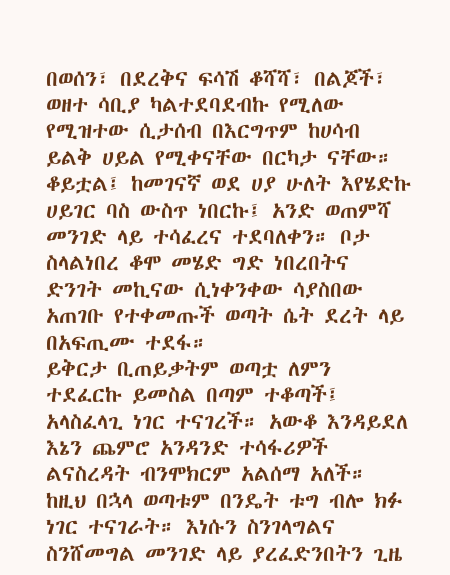በወሰን፣ በደረቅና ፍሳሽ ቆሻሻ፣ በልጆች፣ ወዘተ ሳቢያ ካልተደባደብኩ የሚለው የሚዝተው ሲታሰብ በእርግጥም ከሀሳብ ይልቅ ሀይል የሚቀናቸው በርካታ ናቸው።
ቆይቷል፤ ከመገናኛ ወደ ሀያ ሁለት እየሄድኩ ሀይገር ባስ ውስጥ ነበርኩ፤ አንድ ወጠምሻ መንገድ ላይ ተሳፈረና ተደባለቀን። ቦታ ስላልነበረ ቆሞ መሄድ ግድ ነበረበትና ድንገት መኪናው ሲነቀንቀው ሳያስበው አጠገቡ የተቀመጡች ወጣት ሴት ደረት ላይ በአፍጢሙ ተደፋ።
ይቅርታ ቢጠይቃትም ወጣቷ ለምን ተደፈርኩ ይመስል በጣም ተቆጣች፤ አላስፈላጊ ነገር ተናገረች። አውቆ እንዳይደለ እኔን ጨምሮ አንዳንድ ተሳፋሪዎች ልናስረዳት ብንሞክርም አልሰማ አለች። ከዚህ በኋላ ወጣቱም በንዴት ቱግ ብሎ ክፉ ነገር ተናገራት። እነሱን ስንገላግልና ስንሸመግል መንገድ ላይ ያረፈድንበትን ጊዜ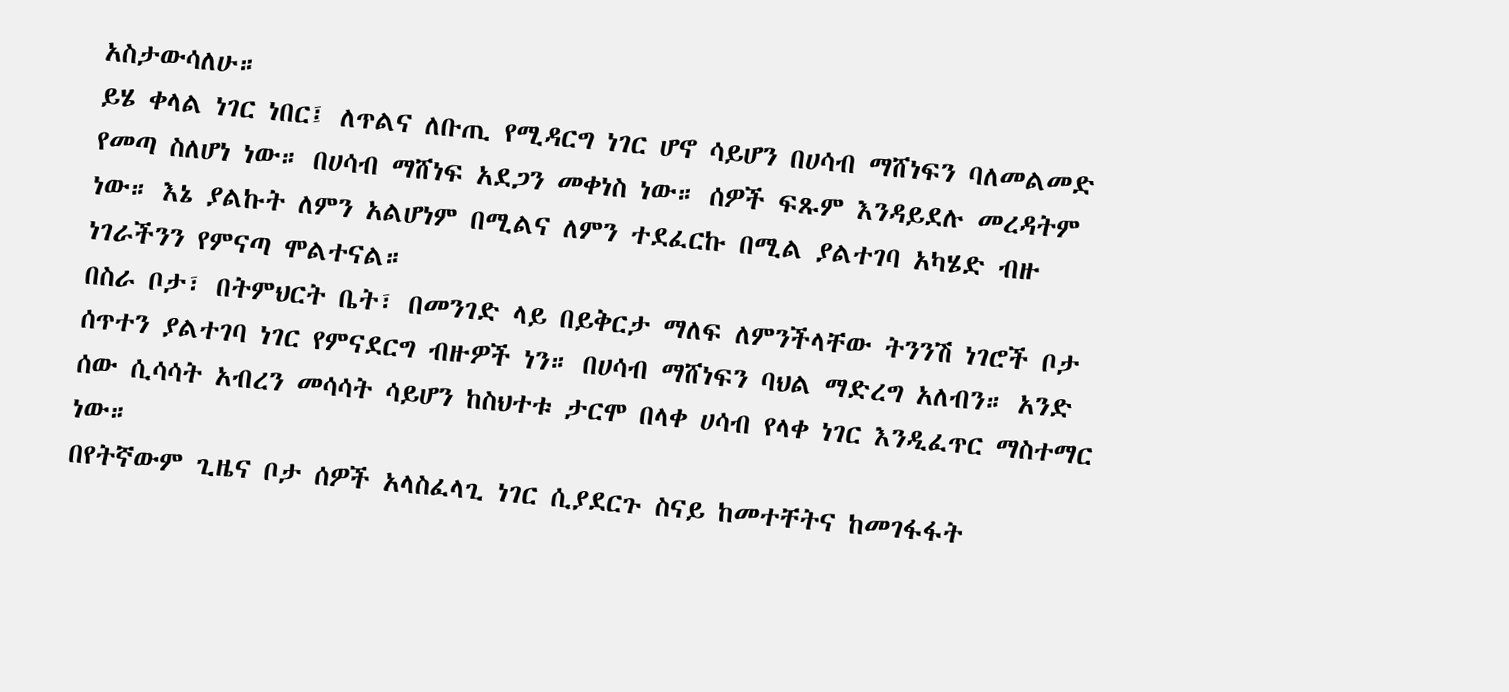አስታውሳለሁ።
ይሄ ቀላል ነገር ነበር፤ ለጥልና ለቡጢ የሚዳርግ ነገር ሆኖ ሳይሆን በሀሳብ ማሸነፍን ባለመልመድ የመጣ ስለሆነ ነው። በሀሳብ ማሸነፍ አደጋን መቀነስ ነው። ሰዎች ፍጹም እንዳይደሉ መረዳትም ነው። እኔ ያልኩት ለምን አልሆነም በሚልና ለምን ተደፈርኩ በሚል ያልተገባ አካሄድ ብዙ ነገራችንን የምናጣ ሞልተናል።
በስራ ቦታ፣ በትምህርት ቤት፣ በመንገድ ላይ በይቅርታ ማለፍ ለምንችላቸው ትንንሽ ነገሮች ቦታ ሰጥተን ያልተገባ ነገር የምናደርግ ብዙዎች ነን። በሀሳብ ማሸነፍን ባህል ማድረግ አለብን። አንድ ሰው ሲሳሳት አብረን መሳሳት ሳይሆን ከስህተቱ ታርሞ በላቀ ሀሳብ የላቀ ነገር እንዲፈጥር ማስተማር ነው።
በየትኛውም ጊዜና ቦታ ሰዎች አላስፈላጊ ነገር ሲያደርጉ ስናይ ከመተቸትና ከመገፋፋት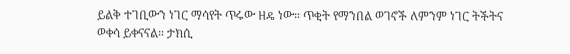ይልቅ ተገቢውን ነገር ማሳየት ጥሩው ዘዴ ነው። ጥቂት የማንበል ወገኖች ለምንም ነገር ትችትና ወቀሳ ይቀናናል። ታክሲ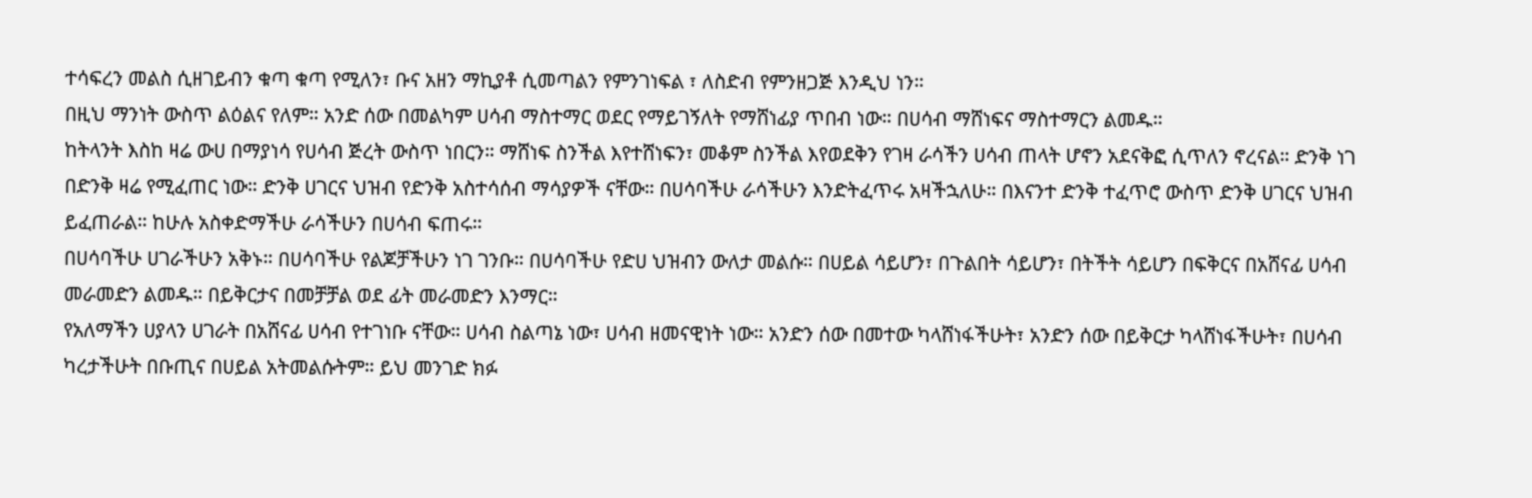ተሳፍረን መልስ ሲዘገይብን ቁጣ ቁጣ የሚለን፣ ቡና አዘን ማኪያቶ ሲመጣልን የምንገነፍል ፣ ለስድብ የምንዘጋጅ እንዲህ ነን።
በዚህ ማንነት ውስጥ ልዕልና የለም። አንድ ሰው በመልካም ሀሳብ ማስተማር ወደር የማይገኝለት የማሸነፊያ ጥበብ ነው። በሀሳብ ማሸነፍና ማስተማርን ልመዱ።
ከትላንት እስከ ዛሬ ውሀ በማያነሳ የሀሳብ ጅረት ውስጥ ነበርን። ማሸነፍ ስንችል እየተሸነፍን፣ መቆም ስንችል እየወደቅን የገዛ ራሳችን ሀሳብ ጠላት ሆኖን አደናቅፎ ሲጥለን ኖረናል። ድንቅ ነገ በድንቅ ዛሬ የሚፈጠር ነው። ድንቅ ሀገርና ህዝብ የድንቅ አስተሳሰብ ማሳያዎች ናቸው። በሀሳባችሁ ራሳችሁን እንድትፈጥሩ አዛችኋለሁ። በእናንተ ድንቅ ተፈጥሮ ውስጥ ድንቅ ሀገርና ህዝብ ይፈጠራል። ከሁሉ አስቀድማችሁ ራሳችሁን በሀሳብ ፍጠሩ።
በሀሳባችሁ ሀገራችሁን አቅኑ። በሀሳባችሁ የልጆቻችሁን ነገ ገንቡ። በሀሳባችሁ የድሀ ህዝብን ውለታ መልሱ። በሀይል ሳይሆን፣ በጉልበት ሳይሆን፣ በትችት ሳይሆን በፍቅርና በአሸናፊ ሀሳብ መራመድን ልመዱ። በይቅርታና በመቻቻል ወደ ፊት መራመድን እንማር።
የአለማችን ሀያላን ሀገራት በአሸናፊ ሀሳብ የተገነቡ ናቸው። ሀሳብ ስልጣኔ ነው፣ ሀሳብ ዘመናዊነት ነው። አንድን ሰው በመተው ካላሸነፋችሁት፣ አንድን ሰው በይቅርታ ካላሸነፋችሁት፣ በሀሳብ ካረታችሁት በቡጢና በሀይል አትመልሱትም። ይህ መንገድ ክፉ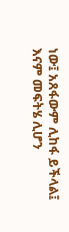ነው፤ አጸፋውም ሊከፋ ይችላል፤ እናም መፍትሄ ሊሆን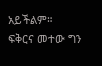አይችልም።
ፍቅርና መተው ግን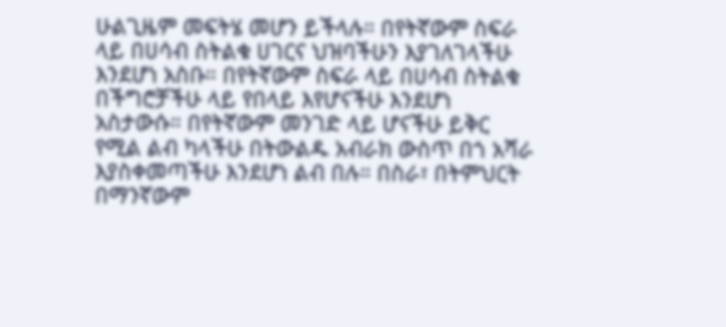ሁልጊዜም መፍትሄ መሆን ይችላሉ። በየትኛውም ስፍራ ላይ በሀሳብ ስትልቁ ሀገርና ህዝባችሁን እያገለገላችሁ እንደሆነ አስቡ። በየትኛውም ስፍራ ላይ በሀሳብ ስትልቁ በችግሮቻችሁ ላይ የበላይ እየሆናችሁ እንደሆነ አስታውሱ። በየትኛውም መንገድ ላይ ሆናችሁ ይቅር የሚል ልብ ካላችሁ በትውልዱ አብራክ ውስጥ በጎ አሻራ እያስቀመጣችሁ እንደሆነ ልብ በሉ። በስራ፣ በትምህርት በማንኛውም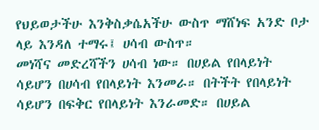የህይወታችሁ እንቅስቃሴአችሁ ውስጥ ማሸነፍ አንድ ቦታ ላይ እንዳለ ተማሩ፤ ሀሳብ ውስጥ።
መነሻና መድረሻችን ሀሳብ ነው። በሀይል የበላይነት ሳይሆን በሀሳብ የበላይነት እንመራ። በትችት የበላይነት ሳይሆን በፍቅር የበላይነት እንራመድ። በሀይል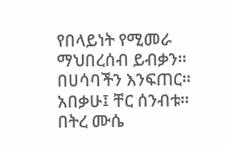የበላይነት የሚመራ ማህበረሰብ ይብቃን። በሀሳባችን እንፍጠር። አበቃሁ፤ ቸር ሰንብቱ።
በትረ ሙሴ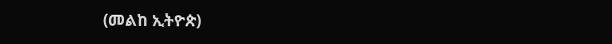(መልከ ኢትዮጵ)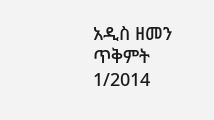አዲስ ዘመን ጥቅምት 1/2014